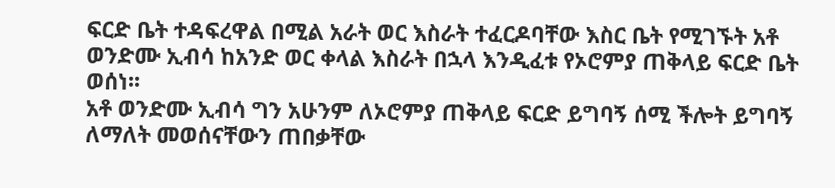ፍርድ ቤት ተዳፍረዋል በሚል አራት ወር እስራት ተፈርዶባቸው እስር ቤት የሚገኙት አቶ ወንድሙ ኢብሳ ከአንድ ወር ቀላል እስራት በኋላ እንዲፈቱ የኦሮምያ ጠቅላይ ፍርድ ቤት ወሰነ፡፡
አቶ ወንድሙ ኢብሳ ግን አሁንም ለኦሮምያ ጠቅላይ ፍርድ ይግባኝ ሰሚ ችሎት ይግባኝ ለማለት መወሰናቸውን ጠበቃቸው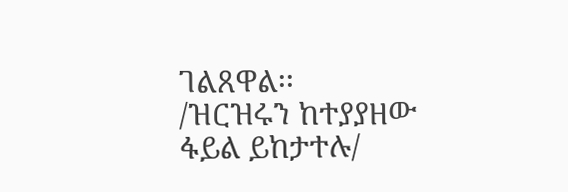ገልጸዋል፡፡
/ዝርዝሩን ከተያያዘው ፋይል ይከታተሉ/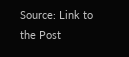Source: Link to the Post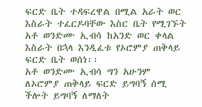ፍርድ ቤት ተዳፍረዋል በሚል አራት ወር እስራት ተፈርዶባቸው እስር ቤት የሚገኙት አቶ ወንድሙ ኢብሳ ከአንድ ወር ቀላል እስራት በኋላ እንዲፈቱ የኦሮምያ ጠቅላይ ፍርድ ቤት ወሰነ፡፡
አቶ ወንድሙ ኢብሳ ግን አሁንም ለኦሮምያ ጠቅላይ ፍርድ ይግባኝ ሰሚ ችሎት ይግባኝ ለማለት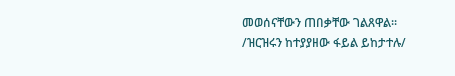መወሰናቸውን ጠበቃቸው ገልጸዋል፡፡
/ዝርዝሩን ከተያያዘው ፋይል ይከታተሉ/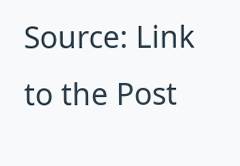Source: Link to the Post